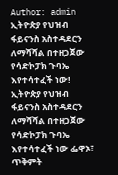Author: admin
ኢትዮጵያ የህዝብ ፋይናንስ አስተዳደርን ለማሻሻል በተዘጋጀው የሳድኮፓክ ጉባኤ እየተሳተፈች ነው!
ኢትዮጵያ የህዝብ ፋይናንስ አስተዳደርን ለማሻሻል በተዘጋጀው የሳድኮፓክ ጉባኤ እየተሳተፈች ነው ፌዋኦ፣ ጥቅምት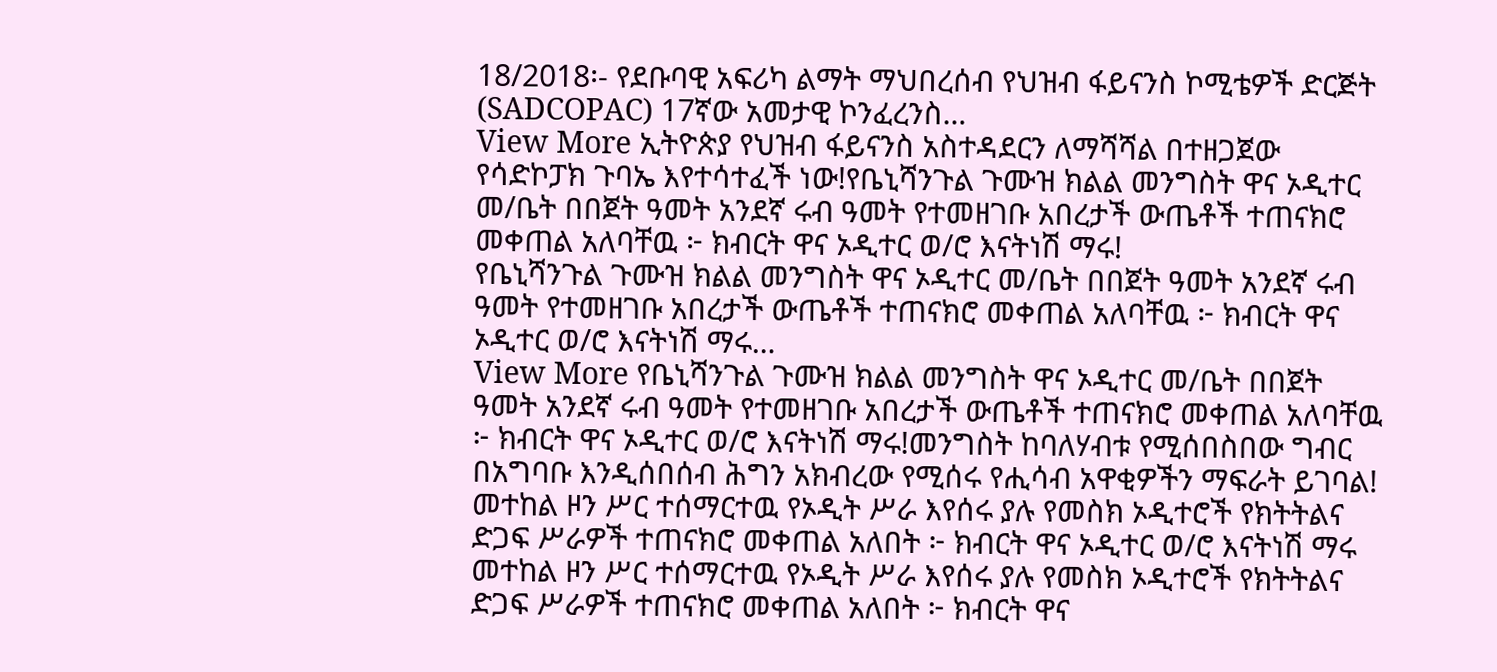18/2018፡- የደቡባዊ አፍሪካ ልማት ማህበረሰብ የህዝብ ፋይናንስ ኮሚቴዎች ድርጅት (SADCOPAC) 17ኛው አመታዊ ኮንፈረንስ…
View More ኢትዮጵያ የህዝብ ፋይናንስ አስተዳደርን ለማሻሻል በተዘጋጀው የሳድኮፓክ ጉባኤ እየተሳተፈች ነው!የቤኒሻንጉል ጉሙዝ ክልል መንግስት ዋና ኦዲተር መ/ቤት በበጀት ዓመት አንደኛ ሩብ ዓመት የተመዘገቡ አበረታች ውጤቶች ተጠናክሮ መቀጠል አለባቸዉ ፦ ክብርት ዋና ኦዲተር ወ/ሮ እናትነሽ ማሩ!
የቤኒሻንጉል ጉሙዝ ክልል መንግስት ዋና ኦዲተር መ/ቤት በበጀት ዓመት አንደኛ ሩብ ዓመት የተመዘገቡ አበረታች ውጤቶች ተጠናክሮ መቀጠል አለባቸዉ ፦ ክብርት ዋና ኦዲተር ወ/ሮ እናትነሽ ማሩ…
View More የቤኒሻንጉል ጉሙዝ ክልል መንግስት ዋና ኦዲተር መ/ቤት በበጀት ዓመት አንደኛ ሩብ ዓመት የተመዘገቡ አበረታች ውጤቶች ተጠናክሮ መቀጠል አለባቸዉ ፦ ክብርት ዋና ኦዲተር ወ/ሮ እናትነሽ ማሩ!መንግስት ከባለሃብቱ የሚሰበስበው ግብር በአግባቡ እንዲሰበሰብ ሕግን አክብረው የሚሰሩ የሒሳብ አዋቂዎችን ማፍራት ይገባል!
መተከል ዞን ሥር ተሰማርተዉ የኦዲት ሥራ እየሰሩ ያሉ የመስክ ኦዲተሮች የክትትልና ድጋፍ ሥራዎች ተጠናክሮ መቀጠል አለበት ፦ ክብርት ዋና ኦዲተር ወ/ሮ እናትነሽ ማሩ
መተከል ዞን ሥር ተሰማርተዉ የኦዲት ሥራ እየሰሩ ያሉ የመስክ ኦዲተሮች የክትትልና ድጋፍ ሥራዎች ተጠናክሮ መቀጠል አለበት ፦ ክብርት ዋና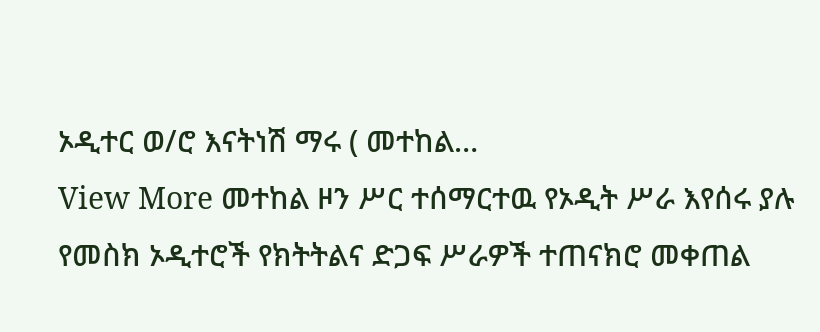ኦዲተር ወ/ሮ እናትነሽ ማሩ ( መተከል…
View More መተከል ዞን ሥር ተሰማርተዉ የኦዲት ሥራ እየሰሩ ያሉ የመስክ ኦዲተሮች የክትትልና ድጋፍ ሥራዎች ተጠናክሮ መቀጠል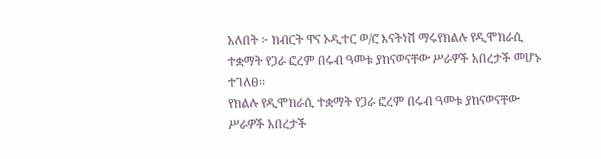አለበት ፦ ክብርት ዋና ኦዲተር ወ/ሮ እናትነሽ ማሩየክልሉ የዲሞክራሲ ተቋማት የጋራ ፎረም በሩብ ዓመቱ ያከናወናቸው ሥራዎች አበረታች መሆኑ ተገለፀ፡፡
የክልሉ የዲሞክራሲ ተቋማት የጋራ ፎረም በሩብ ዓመቱ ያከናወናቸው ሥራዎች አበረታች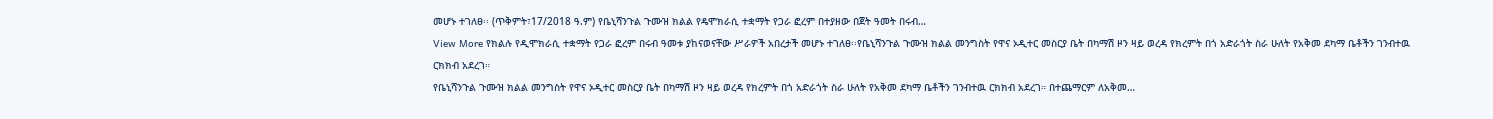መሆኑ ተገለፀ፡፡ (ጥቅምት፣17/2018 ዓ.ም) የቤኒሻንጉል ጉሙዝ ክልል የዴሞክራሲ ተቋማት የጋራ ፎረም በተያዘው በጀት ዓመት በሩብ…
View More የክልሉ የዲሞክራሲ ተቋማት የጋራ ፎረም በሩብ ዓመቱ ያከናወናቸው ሥራዎች አበረታች መሆኑ ተገለፀ፡፡የቤኒሻንጉል ጉሙዝ ክልል መንግስት የዋና ኦዲተር መስርያ ቤት በካማሽ ዞን ዛይ ወረዳ የክረምት በጎ አድራጎት ስራ ሁለት የአቅመ ደካማ ቤቶችን ገንብተዉ ርክክብ አደረገ።
የቤኒሻንጉል ጉሙዝ ክልል መንግስት የዋና ኦዲተር መስርያ ቤት በካማሽ ዞን ዛይ ወረዳ የክረምት በጎ አድራጎት ስራ ሁለት የአቅመ ደካማ ቤቶችን ገንብተዉ ርክክብ አደረገ። በተጨማርም ለአቅመ…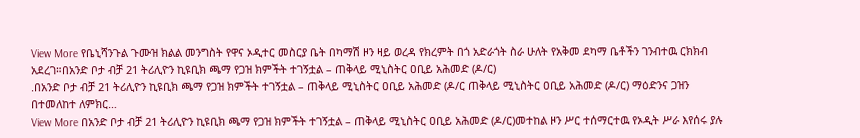View More የቤኒሻንጉል ጉሙዝ ክልል መንግስት የዋና ኦዲተር መስርያ ቤት በካማሽ ዞን ዛይ ወረዳ የክረምት በጎ አድራጎት ስራ ሁለት የአቅመ ደካማ ቤቶችን ገንብተዉ ርክክብ አደረገ።በአንድ ቦታ ብቻ 21 ትሪሊዮን ኪዩቢክ ጫማ የጋዝ ክምችት ተገኝቷል – ጠቅላይ ሚኒስትር ዐቢይ አሕመድ (ዶ/ር)
.በአንድ ቦታ ብቻ 21 ትሪሊዮን ኪዩቢክ ጫማ የጋዝ ክምችት ተገኝቷል – ጠቅላይ ሚኒስትር ዐቢይ አሕመድ (ዶ/ር ጠቅላይ ሚኒስትር ዐቢይ አሕመድ (ዶ/ር) ማዕድንና ጋዝን በተመለከተ ለምክር…
View More በአንድ ቦታ ብቻ 21 ትሪሊዮን ኪዩቢክ ጫማ የጋዝ ክምችት ተገኝቷል – ጠቅላይ ሚኒስትር ዐቢይ አሕመድ (ዶ/ር)መተከል ዞን ሥር ተሰማርተዉ የኦዲት ሥራ እየሰሩ ያሉ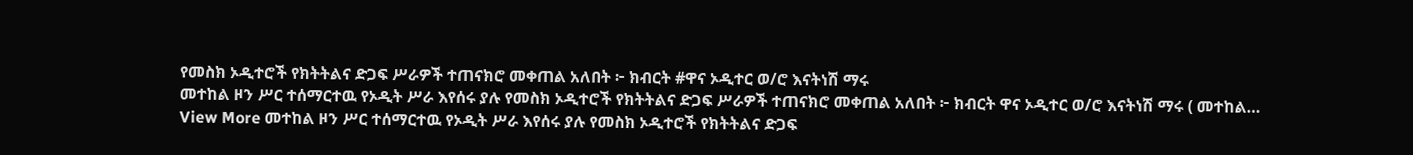የመስክ ኦዲተሮች የክትትልና ድጋፍ ሥራዎች ተጠናክሮ መቀጠል አለበት ፦ ክብርት #ዋና ኦዲተር ወ/ሮ እናትነሽ ማሩ
መተከል ዞን ሥር ተሰማርተዉ የኦዲት ሥራ እየሰሩ ያሉ የመስክ ኦዲተሮች የክትትልና ድጋፍ ሥራዎች ተጠናክሮ መቀጠል አለበት ፦ ክብርት ዋና ኦዲተር ወ/ሮ እናትነሽ ማሩ ( መተከል…
View More መተከል ዞን ሥር ተሰማርተዉ የኦዲት ሥራ እየሰሩ ያሉ የመስክ ኦዲተሮች የክትትልና ድጋፍ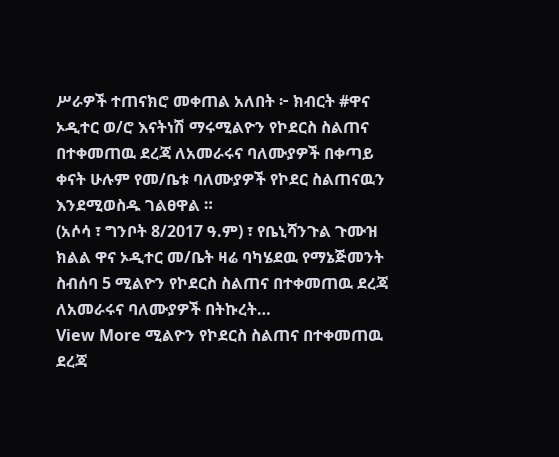ሥራዎች ተጠናክሮ መቀጠል አለበት ፦ ክብርት #ዋና ኦዲተር ወ/ሮ እናትነሽ ማሩሚልዮን የኮደርስ ስልጠና በተቀመጠዉ ደረጃ ለአመራሩና ባለሙያዎች በቀጣይ ቀናት ሁሉም የመ/ቤቱ ባለሙያዎች የኮደር ስልጠናዉን እንደሚወስዱ ገልፀዋል ።
(አሶሳ ፣ ግንቦት 8/2017 ዓ.ም) ፣ የቤኒሻንጉል ጉሙዝ ክልል ዋና ኦዲተር መ/ቤት ዛሬ ባካሄደዉ የማኔጅመንት ስብሰባ 5 ሚልዮን የኮደርስ ስልጠና በተቀመጠዉ ደረጃ ለአመራሩና ባለሙያዎች በትኩረት…
View More ሚልዮን የኮደርስ ስልጠና በተቀመጠዉ ደረጃ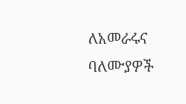ለአመራሩና ባለሙያዎች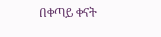በቀጣይ ቀናት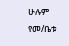ሁሉም የመ/ቤቱ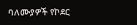ባለሙያዎች የኮደር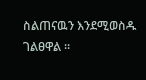ስልጠናዉን እንደሚወስዱ ገልፀዋል ።